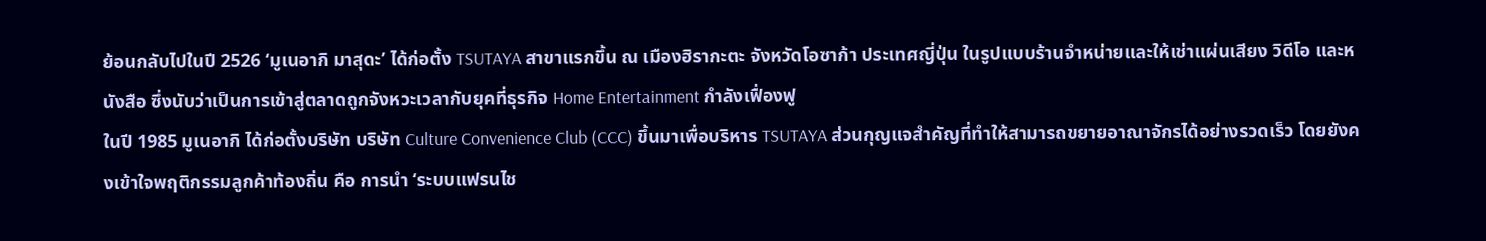ย้อนกลับไปในปี 2526 ‘มูเนอากิ มาสุดะ’ ได้ก่อตั้ง TSUTAYA สาขาแรกขึ้น ณ เมืองฮิรากะตะ จังหวัดโอซาก้า ประเทศญี่ปุ่น ในรูปแบบร้านจำหน่ายและให้เช่าแผ่นเสียง วิดีโอ และหนังสือ ซึ่งนับว่าเป็นการเข้าสู่ตลาดถูกจังหวะเวลากับยุคที่ธุรกิจ Home Entertainment กำลังเฟื่องฟู
ในปี 1985 มูเนอากิ ได้ก่อตั้งบริษัท บริษัท Culture Convenience Club (CCC) ขึ้นมาเพื่อบริหาร TSUTAYA ส่วนกุญแจสำคัญที่ทำให้สามารถขยายอาณาจักรได้อย่างรวดเร็ว โดยยังคงเข้าใจพฤติกรรมลูกค้าท้องถิ่น คือ การนำ ‘ระบบแฟรนไช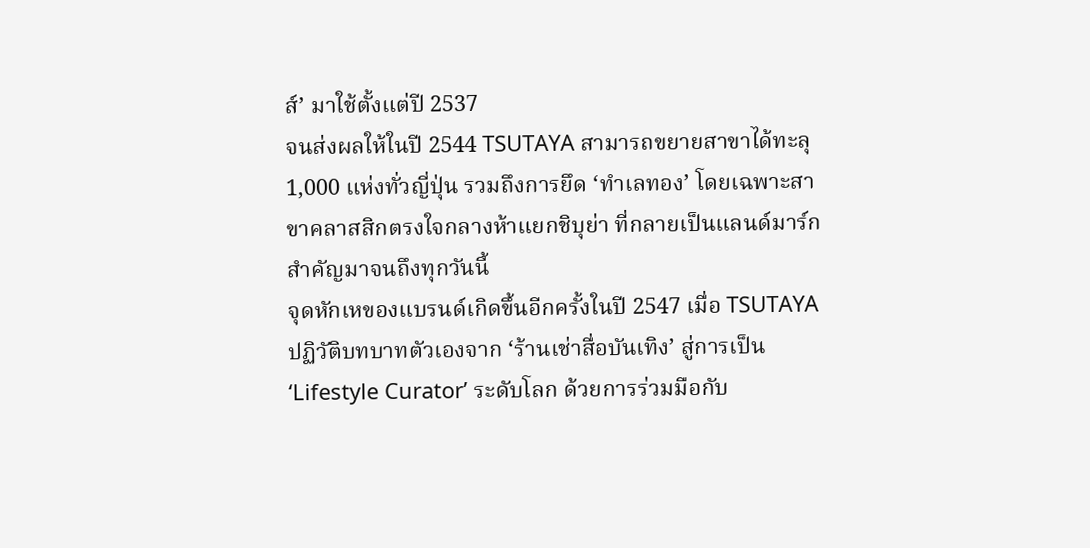ส์’ มาใช้ตั้งแต่ปี 2537
จนส่งผลให้ในปี 2544 TSUTAYA สามารถขยายสาขาได้ทะลุ 1,000 แห่งทั่วญี่ปุ่น รวมถึงการยึด ‘ทำเลทอง’ โดยเฉพาะสาขาคลาสสิกตรงใจกลางห้าแยกชิบุย่า ที่กลายเป็นแลนด์มาร์กสำคัญมาจนถึงทุกวันนี้
จุดหักเหของแบรนด์เกิดขึ้นอีกครั้งในปี 2547 เมื่อ TSUTAYA ปฏิวัติบทบาทตัวเองจาก ‘ร้านเช่าสื่อบันเทิง’ สู่การเป็น ‘Lifestyle Curator’ ระดับโลก ด้วยการร่วมมือกับ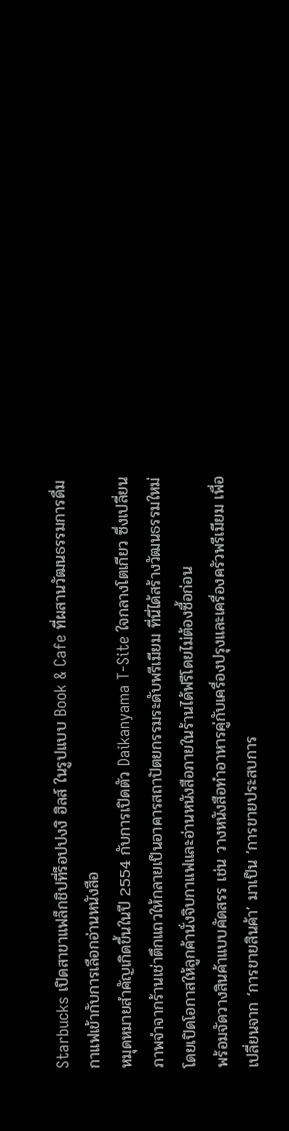Starbucks เปิดสาขาแฟล็กชิปที่ร็อปปงงิ ฮิลส์ ในรูปแบบ Book & Cafe ที่ผสานวัฒนธรรมการดื่มกาแฟเข้ากับการเลือกอ่านหนังสือ
หมุดหมายสำคัญเกิดขึ้นในปี 2554 กับการเปิดตัว Daikanyama T-Site ใจกลางโตเกียว ซึ่งเปลี่ยนภาพจำจากร้านเช่าตึกแถวให้กลายเป็นอาคารสถาปัตยกรรมระดับพรีเมียม ที่นี่ได้สร้างวัฒนธรรมใหม่โดยเปิดโอกาสให้ลูกค้านั่งจิบกาแฟและอ่านหนังสือภายในร้านได้ฟรีโดยไม่ต้องซื้อก่อน
พร้อมจัดวางสินค้าแบบคัดสรร เช่น วางหนังสือทำอาหารคู่กับเครื่องปรุงและเครื่องครัวพรีเมียม เพื่อเปลี่ยนจาก ‘การขายสินค้า’ มาเป็น ‘การขายประสบการ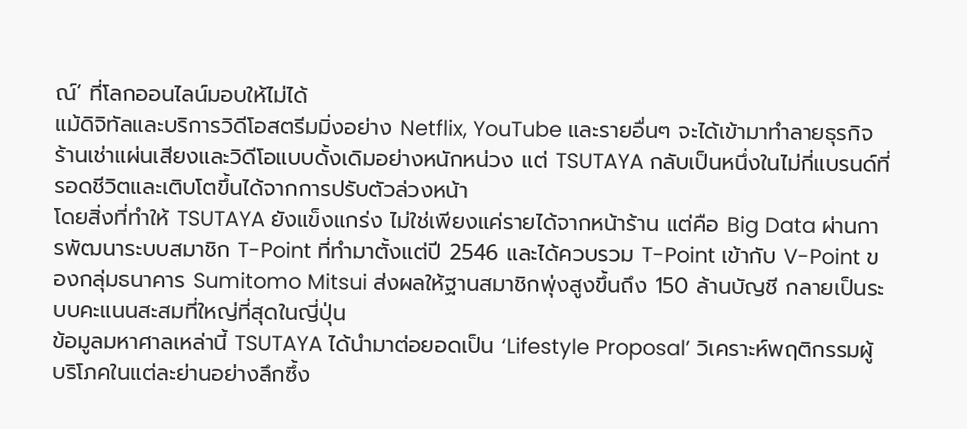ณ์’ ที่โลกออนไลน์มอบให้ไม่ได้
แม้ดิจิทัลและบริการวิดีโอสตรีมมิ่งอย่าง Netflix, YouTube และรายอื่นๆ จะได้เข้ามาทำลายธุรกิจร้านเช่าแผ่นเสียงและวิดีโอแบบดั้งเดิมอย่างหนักหน่วง แต่ TSUTAYA กลับเป็นหนึ่งในไม่กี่แบรนด์ที่รอดชีวิตและเติบโตขึ้นได้จากการปรับตัวล่วงหน้า
โดยสิ่งที่ทำให้ TSUTAYA ยังแข็งแกร่ง ไม่ใช่เพียงแค่รายได้จากหน้าร้าน แต่คือ Big Data ผ่านการพัฒนาระบบสมาชิก T-Point ที่ทำมาตั้งแต่ปี 2546 และได้ควบรวม T-Point เข้ากับ V-Point ของกลุ่มธนาคาร Sumitomo Mitsui ส่งผลให้ฐานสมาชิกพุ่งสูงขึ้นถึง 150 ล้านบัญชี กลายเป็นระบบคะแนนสะสมที่ใหญ่ที่สุดในญี่ปุ่น
ข้อมูลมหาศาลเหล่านี้ TSUTAYA ได้นำมาต่อยอดเป็น ‘Lifestyle Proposal’ วิเคราะห์พฤติกรรมผู้บริโภคในแต่ละย่านอย่างลึกซึ้ง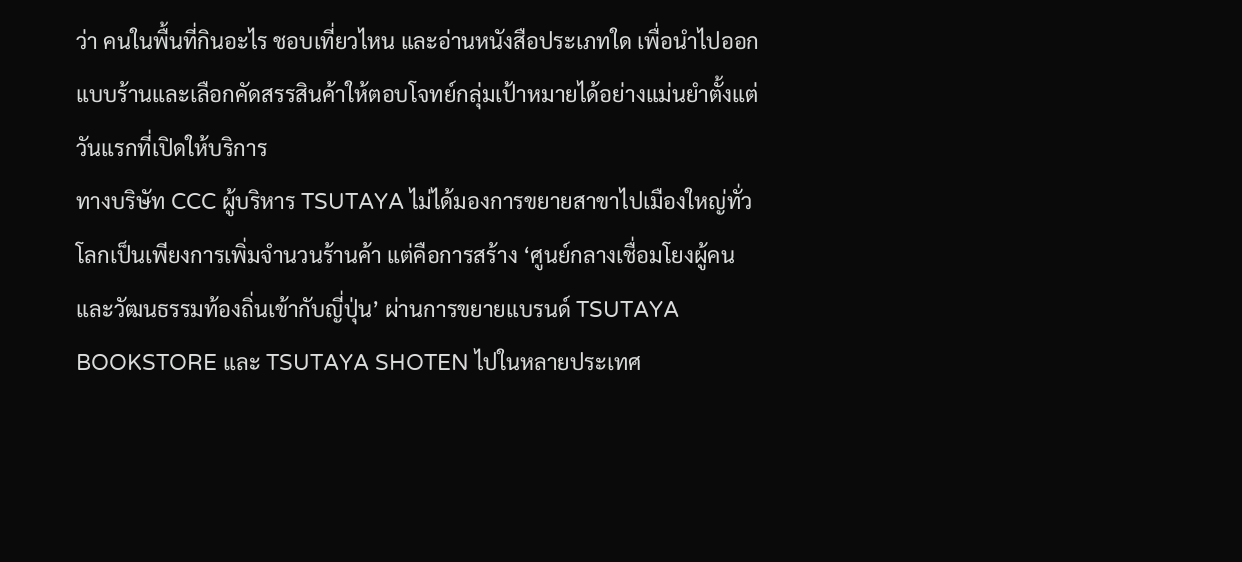ว่า คนในพื้นที่กินอะไร ชอบเที่ยวไหน และอ่านหนังสือประเภทใด เพื่อนำไปออกแบบร้านและเลือกคัดสรรสินค้าให้ตอบโจทย์กลุ่มเป้าหมายได้อย่างแม่นยำตั้งแต่วันแรกที่เปิดให้บริการ
ทางบริษัท CCC ผู้บริหาร TSUTAYA ไม่ได้มองการขยายสาขาไปเมืองใหญ่ทั่วโลกเป็นเพียงการเพิ่มจำนวนร้านค้า แต่คือการสร้าง ‘ศูนย์กลางเชื่อมโยงผู้คนและวัฒนธรรมท้องถิ่นเข้ากับญี่ปุ่น’ ผ่านการขยายแบรนด์ TSUTAYA BOOKSTORE และ TSUTAYA SHOTEN ไปในหลายประเทศ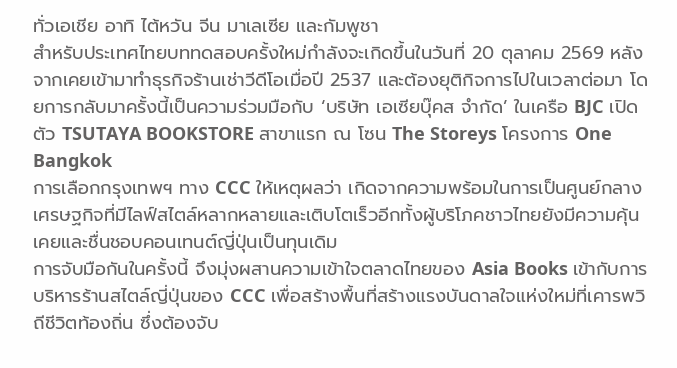ทั่วเอเชีย อาทิ ไต้หวัน จีน มาเลเซีย และกัมพูชา
สำหรับประเทศไทยบททดสอบครั้งใหม่กำลังจะเกิดขึ้นในวันที่ 20 ตุลาคม 2569 หลังจากเคยเข้ามาทำธุรกิจร้านเช่าวีดีโอเมื่อปี 2537 และต้องยุติกิจการไปในเวลาต่อมา โดยการกลับมาครั้งนี้เป็นความร่วมมือกับ ‘บริษัท เอเซียบุ๊คส จำกัด’ ในเครือ BJC เปิดตัว TSUTAYA BOOKSTORE สาขาแรก ณ โซน The Storeys โครงการ One Bangkok
การเลือกกรุงเทพฯ ทาง CCC ให้เหตุผลว่า เกิดจากความพร้อมในการเป็นศูนย์กลางเศรษฐกิจที่มีไลฟ์สไตล์หลากหลายและเติบโตเร็วอีกทั้งผู้บริโภคชาวไทยยังมีความคุ้นเคยและชื่นชอบคอนเทนต์ญี่ปุ่นเป็นทุนเดิม
การจับมือกันในครั้งนี้ จึงมุ่งผสานความเข้าใจตลาดไทยของ Asia Books เข้ากับการบริหารร้านสไตล์ญี่ปุ่นของ CCC เพื่อสร้างพื้นที่สร้างแรงบันดาลใจแห่งใหม่ที่เคารพวิถีชีวิตท้องถิ่น ซึ่งต้องจับ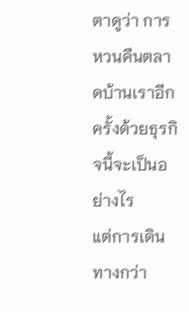ตาดูว่า การหวนคืนตลาดบ้านเราอีกครั้งด้วยธุรกิจนี้จะเป็นอย่างไร
แต่การเดินทางกว่า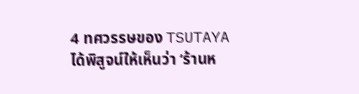4 ทศวรรษของ TSUTAYA ได้พิสูจน์ให้เห็นว่า ‘ร้านห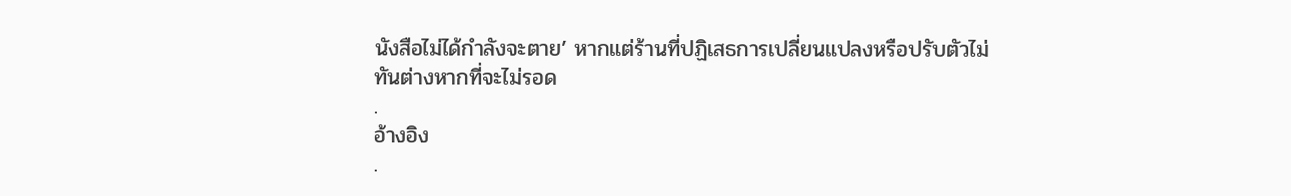นังสือไม่ได้กำลังจะตาย’ หากแต่ร้านที่ปฏิเสธการเปลี่ยนแปลงหรือปรับตัวไม่ทันต่างหากที่จะไม่รอด
.
อ้างอิง
.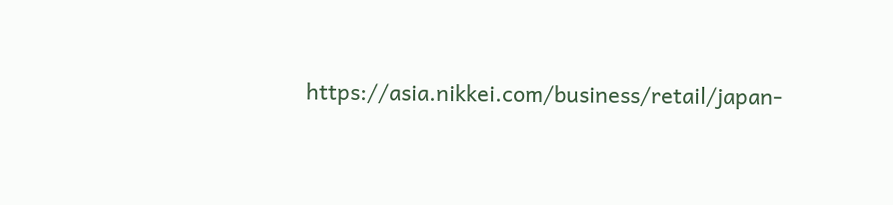https://asia.nikkei.com/business/retail/japan-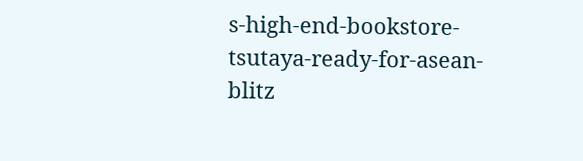s-high-end-bookstore-tsutaya-ready-for-asean-blitz